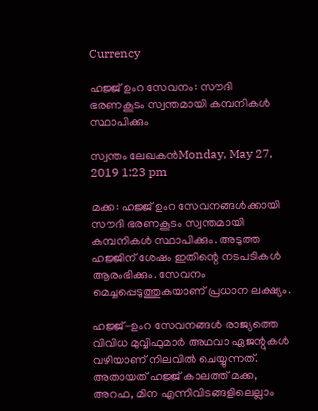Currency

ഹജ്ജ് ഉംറ സേവനം: സൗദി ഭരണകൂടം സ്വന്തമായി കമ്പനികള്‍ സ്ഥാപിക്കും

സ്വന്തം ലേഖകന്‍Monday, May 27, 2019 1:23 pm

മക്ക: ഹജ്ജ് ഉംറ സേവനങ്ങള്‍ക്കായി സൗദി ഭരണകൂടം സ്വന്തമായി കമ്പനികള്‍ സ്ഥാപിക്കും. അടുത്ത ഹജ്ജിന് ശേഷം ഇതിന്റെ നടപടികള്‍ ആരംഭിക്കും. സേവനം മെച്ചപ്പെടുത്തുകയാണ് പ്രധാന ലക്ഷ്യം.

ഹജ്ജ്-ഉംറ സേവനങ്ങള്‍ രാജ്യത്തെ വിവിധ മുവ്വിഫുമാര്‍ അഥവാ ഏജന്റുകള്‍ വഴിയാണ് നിലവില്‍ ചെയ്യുന്നത്. അതായത് ഹജ്ജ് കാലത്ത് മക്ക, അറഫ, മിന എന്നിവിടങ്ങളിലെല്ലാം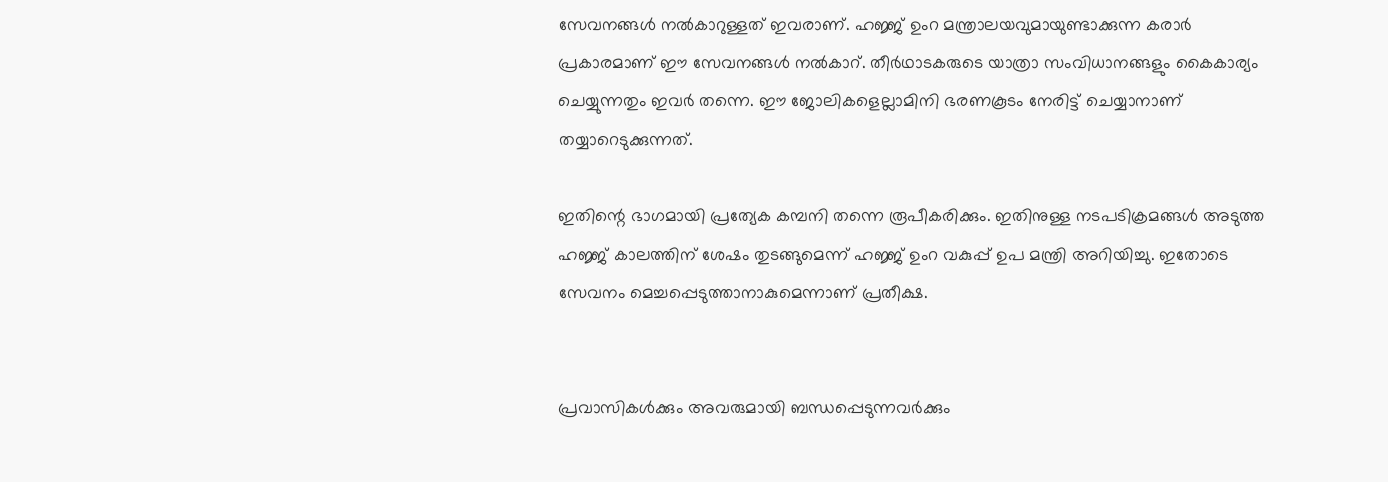സേവനങ്ങള്‍ നല്‍കാറുള്ളത് ഇവരാണ്. ഹജ്ജ് ഉംറ മന്ത്രാലയവുമായുണ്ടാക്കുന്ന കരാര്‍ പ്രകാരമാണ് ഈ സേവനങ്ങള്‍ നല്‍കാറ്. തീര്‍ഥാടകരുടെ യാത്രാ സംവിധാനങ്ങളും കൈകാര്യം ചെയ്യുന്നതും ഇവര്‍ തന്നെ. ഈ ജോലികളെല്ലാമിനി ഭരണകൂടം നേരിട്ട് ചെയ്യാനാണ് തയ്യാറെടുക്കുന്നത്.

ഇതിന്റെ ഭാഗമായി പ്രത്യേക കമ്പനി തന്നെ രൂപീകരിക്കും. ഇതിനുള്ള നടപടിക്രമങ്ങള്‍ അടുത്ത ഹജ്ജ് കാലത്തിന് ശേഷം തുടങ്ങുമെന്ന് ഹജ്ജ് ഉംറ വകുപ്പ് ഉപ മന്ത്രി അറിയിച്ചു. ഇതോടെ സേവനം മെച്ചപ്പെടുത്താനാകുമെന്നാണ് പ്രതീക്ഷ.


പ്രവാസികൾക്കും അവരുമായി ബന്ധപ്പെടുന്നവർക്കും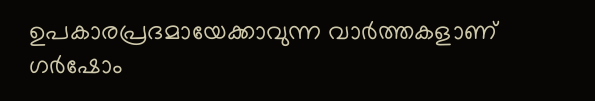ഉപകാരപ്രദമായേക്കാവുന്ന വാർത്തകളാണ് ഗർഷോം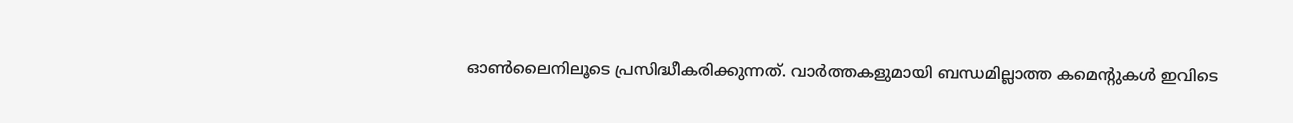ഓൺലൈനിലൂടെ പ്രസിദ്ധീകരിക്കുന്നത്. വാർത്തകളുമായി ബന്ധമില്ലാത്ത കമെന്റുകൾ ഇവിടെ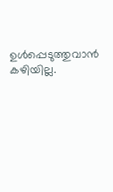ഉൾപ്പെടുത്തുവാൻ കഴിയില്ല.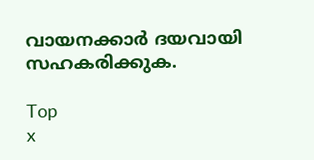വായനക്കാർ ദയവായി സഹകരിക്കുക.

Top
x